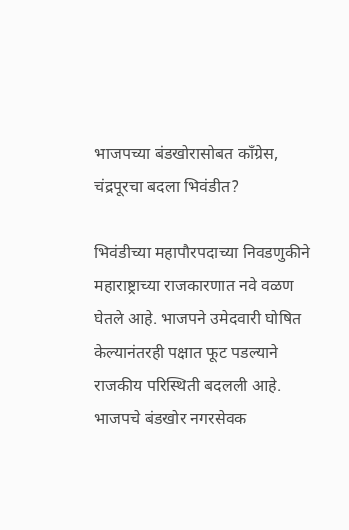भाजपच्या बंडखोरासोबत काँग्रेस, चंद्रपूरचा बदला भिवंडीत?

भिवंडीच्या महापौरपदाच्या निवडणुकीने महाराष्ट्राच्या राजकारणात नवे वळण घेतले आहे. भाजपने उमेदवारी घोषित केल्यानंतरही पक्षात फूट पडल्याने राजकीय परिस्थिती बदलली आहे. भाजपचे बंडखोर नगरसेवक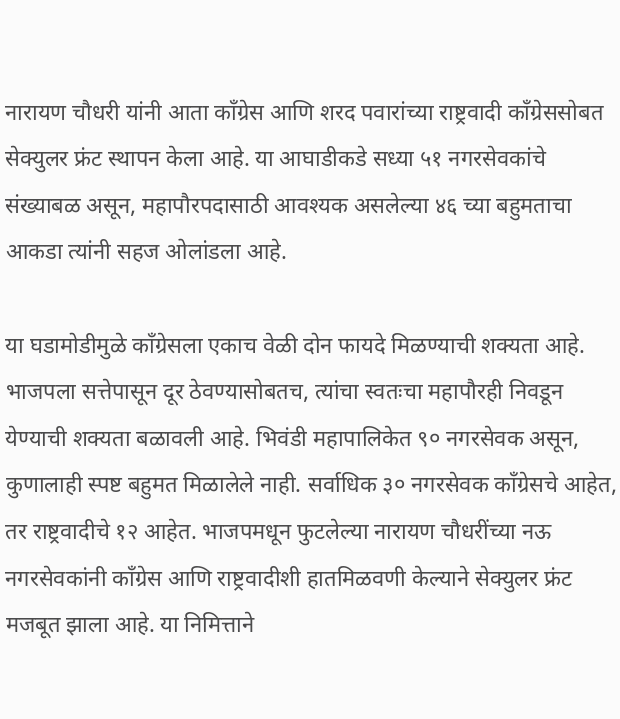नारायण चौधरी यांनी आता काँग्रेस आणि शरद पवारांच्या राष्ट्रवादी काँग्रेससोबत सेक्युलर फ्रंट स्थापन केला आहे. या आघाडीकडे सध्या ५१ नगरसेवकांचे संख्याबळ असून, महापौरपदासाठी आवश्यक असलेल्या ४६ च्या बहुमताचा आकडा त्यांनी सहज ओलांडला आहे.

या घडामोडीमुळे काँग्रेसला एकाच वेळी दोन फायदे मिळण्याची शक्यता आहे. भाजपला सत्तेपासून दूर ठेवण्यासोबतच, त्यांचा स्वतःचा महापौरही निवडून येण्याची शक्यता बळावली आहे. भिवंडी महापालिकेत ९० नगरसेवक असून, कुणालाही स्पष्ट बहुमत मिळालेले नाही. सर्वाधिक ३० नगरसेवक काँग्रेसचे आहेत, तर राष्ट्रवादीचे १२ आहेत. भाजपमधून फुटलेल्या नारायण चौधरींच्या नऊ नगरसेवकांनी काँग्रेस आणि राष्ट्रवादीशी हातमिळवणी केल्याने सेक्युलर फ्रंट मजबूत झाला आहे. या निमित्ताने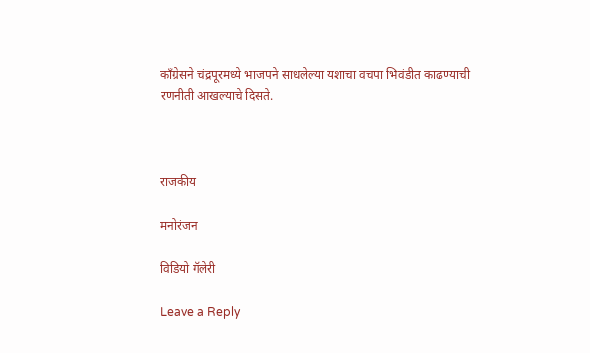काँग्रेसने चंद्रपूरमध्ये भाजपने साधलेल्या यशाचा वचपा भिवंडीत काढण्याची रणनीती आखल्याचे दिसते.



राजकीय

मनोरंजन

विडियो गॅलेरी

Leave a Reply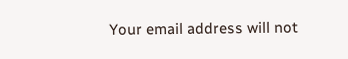Your email address will not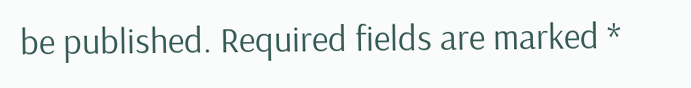be published. Required fields are marked *